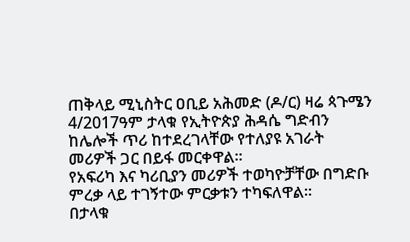ጠቅላይ ሚኒስትር ዐቢይ አሕመድ (ዶ/ር) ዛሬ ጳጉሜን 4/2017ዓም ታላቁ የኢትዮጵያ ሕዳሴ ግድብን ከሌሎች ጥሪ ከተደረገላቸው የተለያዩ አገራት መሪዎች ጋር በይፋ መርቀዋል።
የአፍሪካ እና ካሪቢያን መሪዎች ተወካዮቻቸው በግድቡ ምረቃ ላይ ተገኝተው ምርቃቱን ተካፍለዋል።
በታላቁ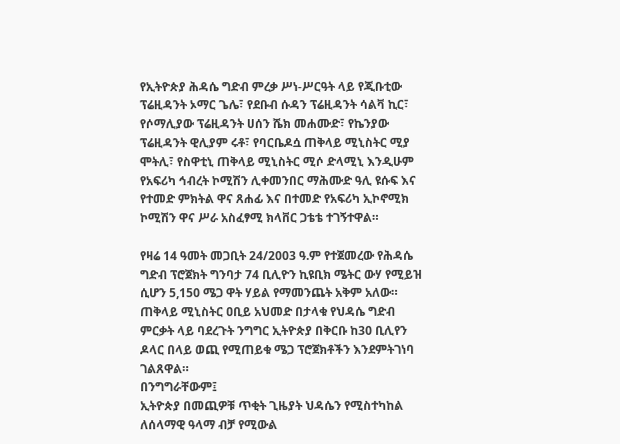የኢትዮጵያ ሕዳሴ ግድብ ምረቃ ሥነ-ሥርዓት ላይ የጂቡቲው ፕሬዚዳንት ኦማር ጌሌ፣ የደቡብ ሱዳን ፕሬዚዳንት ሳልቫ ኪር፣ የሶማሊያው ፕሬዚዳንት ሀሰን ሼክ መሐሙድ፣ የኬንያው ፕሬዚዳንት ዊሊያም ሩቶ፣ የባርቤዶሷ ጠቅላይ ሚኒስትር ሚያ ሞትሊ፣ የስዋቲኒ ጠቅላይ ሚኒስትር ሚሶ ድላሚኒ እንዲሁም የአፍሪካ ኅብረት ኮሚሽን ሊቀመንበር ማሕሙድ ዓሊ ዩሱፍ እና የተመድ ምክትል ዋና ጸሐፊ እና በተመድ የአፍሪካ ኢኮኖሚክ ኮሚሽን ዋና ሥራ አስፈፃሚ ክላቨር ጋቴቴ ተገኝተዋል።

የዛሬ 14 ዓመት መጋቢት 24/2003 ዓ.ም የተጀመረው የሕዳሴ ግድብ ፕሮጀክት ግንባታ 74 ቢሊዮን ኪዩቢክ ሜትር ውሃ የሚይዝ ሲሆን 5,150 ሜጋ ዋት ሃይል የማመንጨት አቅም አለው።
ጠቅላይ ሚኒስትር ዐቢይ አህመድ በታላቁ የህዳሴ ግድብ ምርቃት ላይ ባደረጉት ንግግር ኢትዮጵያ በቅርቡ ከ30 ቢሊየን ዶላር በላይ ወጪ የሚጠይቁ ሜጋ ፕሮጀክቶችን እንደምትገነባ ገልጸዋል።
በንግግራቸውም፤
ኢትዮጵያ በመጪዎቹ ጥቂት ጊዜያት ህዳሴን የሚስተካከል ለሰላማዊ ዓላማ ብቻ የሚውል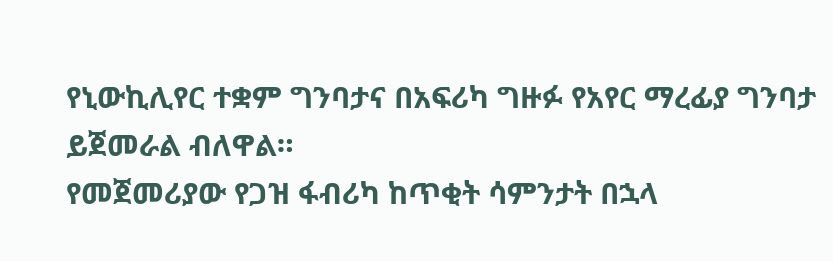የኒውኪሊየር ተቋም ግንባታና በአፍሪካ ግዙፉ የአየር ማረፊያ ግንባታ ይጀመራል ብለዋል።
የመጀመሪያው የጋዝ ፋብሪካ ከጥቂት ሳምንታት በኋላ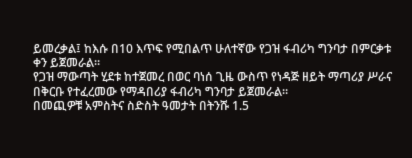ይመረቃል፤ ከእሱ በ10 እጥፍ የሚበልጥ ሁለተኛው የጋዝ ፋብሪካ ግንባታ በምርቃቱ ቀን ይጀመራል።
የጋዝ ማውጣት ሂደቱ ከተጀመረ በወር ባነሰ ጊዜ ውስጥ የነዳጅ ዘይት ማጣሪያ ሥራና በቅርቡ የተፈረመው የማዳበሪያ ፋብሪካ ግንባታ ይጀመራል።
በመጪዎቹ አምስትና ስድስት ዓመታት በትንሹ 1.5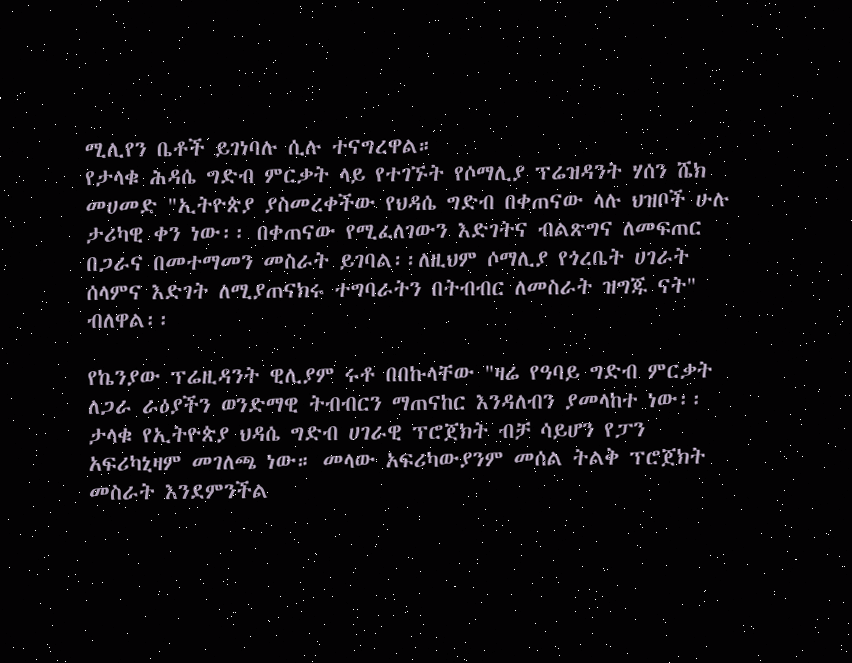ሚሊየን ቤቶች ይገነባሉ ሲሉ ተናግረዋል።
የታላቁ ሕዳሴ ግድብ ምርቃት ላይ የተገኙት የሶማሊያ ፕሬዝዳንት ሃሰን ሼክ መሀመድ "ኢትዮጵያ ያስመረቀችው የህዳሴ ግድብ በቀጠናው ላሉ ህዝቦች ሁሉ ታሪካዊ ቀን ነው፡፡ በቀጠናው የሚፈለገውን እድገትና ብልጽግና ለመፍጠር በጋራና በመተማመን መስራት ይገባል፡፡ለዚህም ሶማሊያ የጎረቤት ሀገራት ሰላምና እድገት ለሚያጠናክሩ ተግባራትን በትብብር ለመስራት ዝግጁ ናት" ብለዋል፡፡

የኬንያው ፕሬዚዳንት ዊሊያም ሩቶ በበኩላቸው "ዛሬ የዓባይ ግድብ ምርቃት ለጋራ ራዕያችን ወንድማዊ ትብብርን ማጠናከር እንዳለብን ያመላከተ ነው፡፡ ታላቁ የኢትዮጵያ ህዳሴ ግድብ ሀገራዊ ፕሮጀክት ብቻ ሳይሆን የፓን አፍሪካኒዛም መገለጫ ነው። መላው አፍሪካውያንም መሰል ትልቅ ፕሮጀክት መስራት እንደምንችል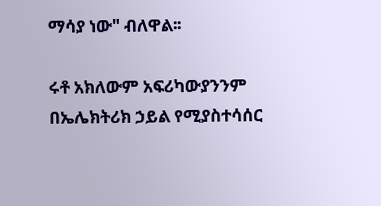ማሳያ ነው" ብለዋል፡፡

ሩቶ አክለውም አፍሪካውያንንም በኤሌክትሪክ ኃይል የሚያስተሳሰር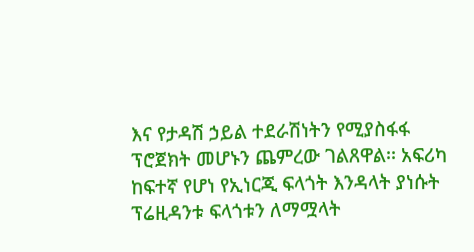እና የታዳሽ ኃይል ተደራሽነትን የሚያስፋፋ ፕሮጀክት መሆኑን ጨምረው ገልጸዋል፡፡ አፍሪካ ከፍተኛ የሆነ የኢነርጂ ፍላጎት እንዳላት ያነሱት ፕሬዚዳንቱ ፍላጎቱን ለማሟላት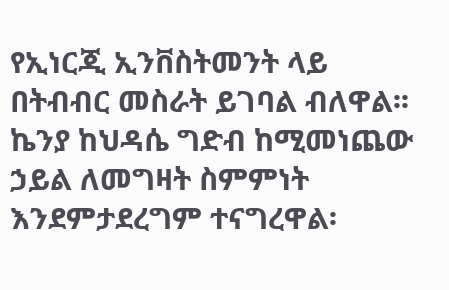የኢነርጂ ኢንቨስትመንት ላይ በትብብር መስራት ይገባል ብለዋል፡፡ ኬንያ ከህዳሴ ግድብ ከሚመነጨው ኃይል ለመግዛት ስምምነት እንደምታደረግም ተናግረዋል፡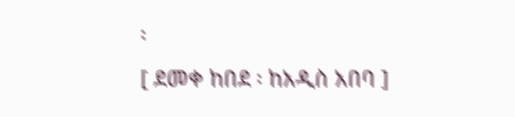፡
[ ደመቀ ከበደ ፡ ከአዲስ አበባ ]